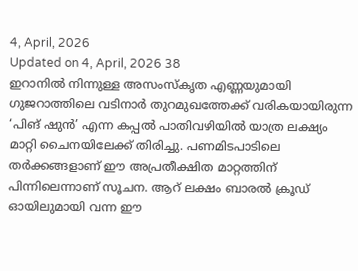4, April, 2026
Updated on 4, April, 2026 38
ഇറാനിൽ നിന്നുള്ള അസംസ്കൃത എണ്ണയുമായി ഗുജറാത്തിലെ വടിനാർ തുറമുഖത്തേക്ക് വരികയായിരുന്ന ‘പിങ് ഷുൻ’ എന്ന കപ്പൽ പാതിവഴിയിൽ യാത്ര ലക്ഷ്യം മാറ്റി ചൈനയിലേക്ക് തിരിച്ചു. പണമിടപാടിലെ തർക്കങ്ങളാണ് ഈ അപ്രതീക്ഷിത മാറ്റത്തിന് പിന്നിലെന്നാണ് സൂചന. ആറ് ലക്ഷം ബാരൽ ക്രൂഡ് ഓയിലുമായി വന്ന ഈ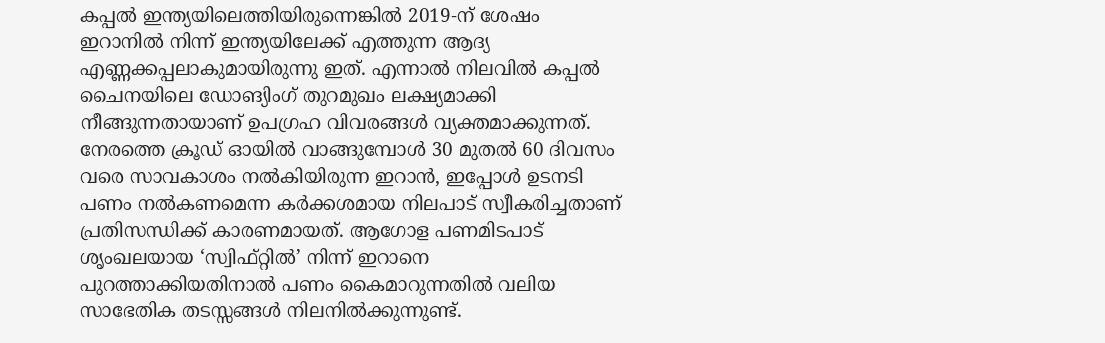കപ്പൽ ഇന്ത്യയിലെത്തിയിരുന്നെങ്കിൽ 2019-ന് ശേഷം ഇറാനിൽ നിന്ന് ഇന്ത്യയിലേക്ക് എത്തുന്ന ആദ്യ എണ്ണക്കപ്പലാകുമായിരുന്നു ഇത്. എന്നാൽ നിലവിൽ കപ്പൽ ചൈനയിലെ ഡോങ്യിംഗ് തുറമുഖം ലക്ഷ്യമാക്കി നീങ്ങുന്നതായാണ് ഉപഗ്രഹ വിവരങ്ങൾ വ്യക്തമാക്കുന്നത്.
നേരത്തെ ക്രൂഡ് ഓയിൽ വാങ്ങുമ്പോൾ 30 മുതൽ 60 ദിവസം വരെ സാവകാശം നൽകിയിരുന്ന ഇറാൻ, ഇപ്പോൾ ഉടനടി പണം നൽകണമെന്ന കർക്കശമായ നിലപാട് സ്വീകരിച്ചതാണ് പ്രതിസന്ധിക്ക് കാരണമായത്. ആഗോള പണമിടപാട് ശൃംഖലയായ ‘സ്വിഫ്റ്റിൽ’ നിന്ന് ഇറാനെ പുറത്താക്കിയതിനാൽ പണം കൈമാറുന്നതിൽ വലിയ സാഭേതിക തടസ്സങ്ങൾ നിലനിൽക്കുന്നുണ്ട്.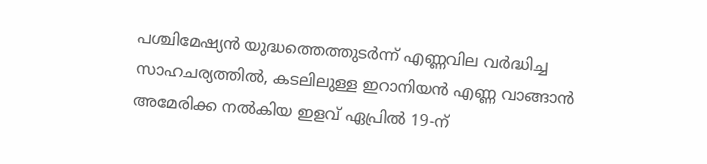പശ്ചിമേഷ്യൻ യുദ്ധത്തെത്തുടർന്ന് എണ്ണവില വർദ്ധിച്ച സാഹചര്യത്തിൽ, കടലിലുള്ള ഇറാനിയൻ എണ്ണ വാങ്ങാൻ അമേരിക്ക നൽകിയ ഇളവ് ഏപ്രിൽ 19-ന്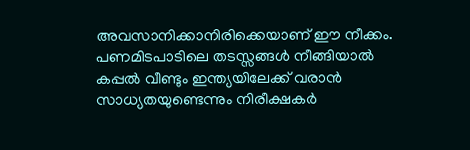അവസാനിക്കാനിരിക്കെയാണ് ഈ നീക്കം. പണമിടപാടിലെ തടസ്സങ്ങൾ നീങ്ങിയാൽ കപ്പൽ വീണ്ടും ഇന്ത്യയിലേക്ക് വരാൻ സാധ്യതയുണ്ടെന്നും നിരീക്ഷകർ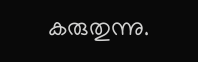കരുതുന്നു.